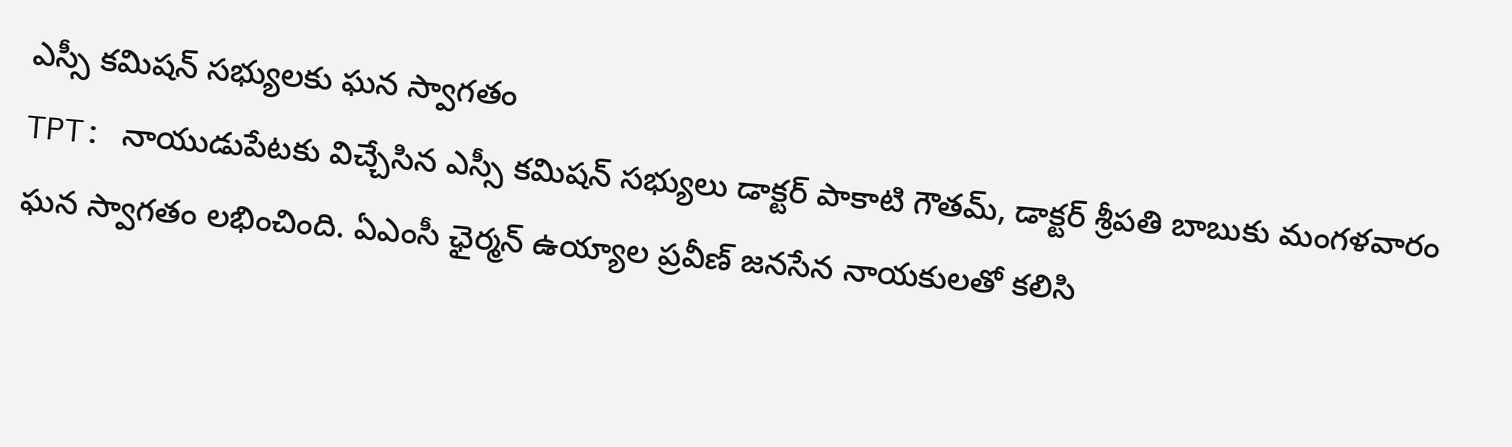ఎస్సీ కమిషన్ సభ్యులకు ఘన స్వాగతం
TPT: నాయుడుపేటకు విచ్చేసిన ఎస్సీ కమిషన్ సభ్యులు డాక్టర్ పాకాటి గౌతమ్, డాక్టర్ శ్రీపతి బాబుకు మంగళవారం ఘన స్వాగతం లభించింది. ఏఎంసీ ఛైర్మన్ ఉయ్యాల ప్రవీణ్ జనసేన నాయకులతో కలిసి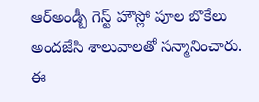ఆర్అండ్బీ గెస్ట్ హౌస్లో పూల బొకేలు అందజేసి శాలువాలతో సన్మానించారు. ఈ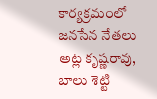కార్యక్రమంలో జనసేన నేతలు అట్ల కృష్ణరావు, బాలు శెట్టి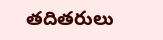తదితరులు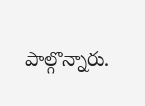పాల్గొన్నారు.